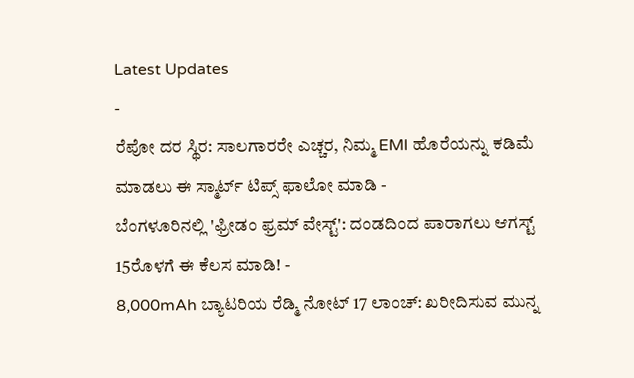Latest Updates
-
ರೆಪೋ ದರ ಸ್ಥಿರ: ಸಾಲಗಾರರೇ ಎಚ್ಚರ, ನಿಮ್ಮ EMI ಹೊರೆಯನ್ನು ಕಡಿಮೆ ಮಾಡಲು ಈ ಸ್ಮಾರ್ಟ್ ಟಿಪ್ಸ್ ಫಾಲೋ ಮಾಡಿ -
ಬೆಂಗಳೂರಿನಲ್ಲಿ 'ಫ್ರೀಡಂ ಫ್ರಮ್ ವೇಸ್ಟ್': ದಂಡದಿಂದ ಪಾರಾಗಲು ಆಗಸ್ಟ್ 15ರೊಳಗೆ ಈ ಕೆಲಸ ಮಾಡಿ! -
8,000mAh ಬ್ಯಾಟರಿಯ ರೆಡ್ಮಿ ನೋಟ್ 17 ಲಾಂಚ್: ಖರೀದಿಸುವ ಮುನ್ನ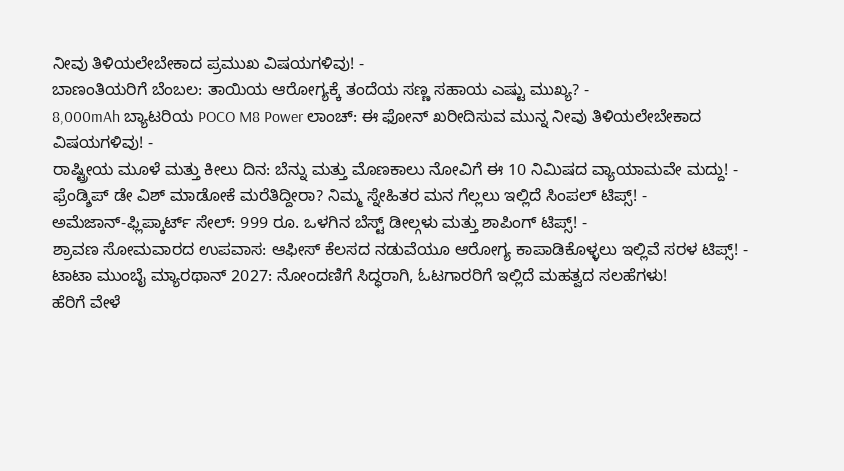ನೀವು ತಿಳಿಯಲೇಬೇಕಾದ ಪ್ರಮುಖ ವಿಷಯಗಳಿವು! -
ಬಾಣಂತಿಯರಿಗೆ ಬೆಂಬಲ: ತಾಯಿಯ ಆರೋಗ್ಯಕ್ಕೆ ತಂದೆಯ ಸಣ್ಣ ಸಹಾಯ ಎಷ್ಟು ಮುಖ್ಯ? -
8,000mAh ಬ್ಯಾಟರಿಯ POCO M8 Power ಲಾಂಚ್: ಈ ಫೋನ್ ಖರೀದಿಸುವ ಮುನ್ನ ನೀವು ತಿಳಿಯಲೇಬೇಕಾದ ವಿಷಯಗಳಿವು! -
ರಾಷ್ಟ್ರೀಯ ಮೂಳೆ ಮತ್ತು ಕೀಲು ದಿನ: ಬೆನ್ನು ಮತ್ತು ಮೊಣಕಾಲು ನೋವಿಗೆ ಈ 10 ನಿಮಿಷದ ವ್ಯಾಯಾಮವೇ ಮದ್ದು! -
ಫ್ರೆಂಡ್ಶಿಪ್ ಡೇ ವಿಶ್ ಮಾಡೋಕೆ ಮರೆತಿದ್ದೀರಾ? ನಿಮ್ಮ ಸ್ನೇಹಿತರ ಮನ ಗೆಲ್ಲಲು ಇಲ್ಲಿದೆ ಸಿಂಪಲ್ ಟಿಪ್ಸ್! -
ಅಮೆಜಾನ್-ಫ್ಲಿಪ್ಕಾರ್ಟ್ ಸೇಲ್: 999 ರೂ. ಒಳಗಿನ ಬೆಸ್ಟ್ ಡೀಲ್ಗಳು ಮತ್ತು ಶಾಪಿಂಗ್ ಟಿಪ್ಸ್! -
ಶ್ರಾವಣ ಸೋಮವಾರದ ಉಪವಾಸ: ಆಫೀಸ್ ಕೆಲಸದ ನಡುವೆಯೂ ಆರೋಗ್ಯ ಕಾಪಾಡಿಕೊಳ್ಳಲು ಇಲ್ಲಿವೆ ಸರಳ ಟಿಪ್ಸ್! -
ಟಾಟಾ ಮುಂಬೈ ಮ್ಯಾರಥಾನ್ 2027: ನೋಂದಣಿಗೆ ಸಿದ್ಧರಾಗಿ, ಓಟಗಾರರಿಗೆ ಇಲ್ಲಿದೆ ಮಹತ್ವದ ಸಲಹೆಗಳು!
ಹೆರಿಗೆ ವೇಳೆ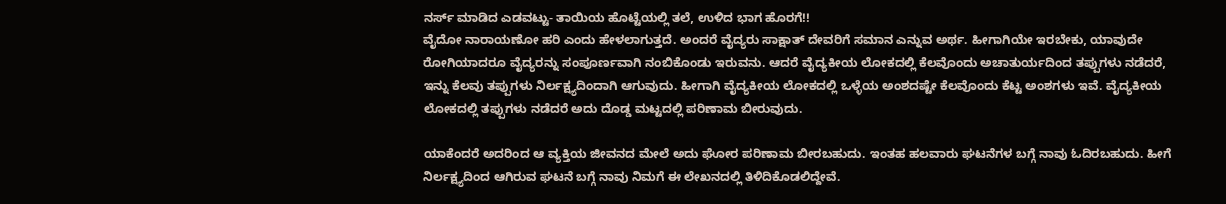ನರ್ಸ್ ಮಾಡಿದ ಎಡವಟ್ಟು- ತಾಯಿಯ ಹೊಟ್ಟೆಯಲ್ಲಿ ತಲೆ, ಉಳಿದ ಭಾಗ ಹೊರಗೆ!!
ವೈದೋ ನಾರಾಯಣೋ ಹರಿ ಎಂದು ಹೇಳಲಾಗುತ್ತದೆ. ಅಂದರೆ ವೈದ್ಯರು ಸಾಕ್ಷಾತ್ ದೇವರಿಗೆ ಸಮಾನ ಎನ್ನುವ ಅರ್ಥ. ಹೀಗಾಗಿಯೇ ಇರಬೇಕು, ಯಾವುದೇ ರೋಗಿಯಾದರೂ ವೈದ್ಯರನ್ನು ಸಂಪೂರ್ಣವಾಗಿ ನಂಬಿಕೊಂಡು ಇರುವನು. ಆದರೆ ವೈದ್ಯಕೀಯ ಲೋಕದಲ್ಲಿ ಕೆಲವೊಂದು ಅಚಾತುರ್ಯದಿಂದ ತಪ್ಪುಗಳು ನಡೆದರೆ, ಇನ್ನು ಕೆಲವು ತಪ್ಪುಗಳು ನಿರ್ಲಕ್ಷ್ಯದಿಂದಾಗಿ ಆಗುವುದು. ಹೀಗಾಗಿ ವೈದ್ಯಕೀಯ ಲೋಕದಲ್ಲಿ ಒಳ್ಳೆಯ ಅಂಶದಷ್ಟೇ ಕೆಲವೊಂದು ಕೆಟ್ಟ ಅಂಶಗಳು ಇವೆ. ವೈದ್ಯಕೀಯ ಲೋಕದಲ್ಲಿ ತಪ್ಪುಗಳು ನಡೆದರೆ ಅದು ದೊಡ್ಡ ಮಟ್ಟದಲ್ಲಿ ಪರಿಣಾಮ ಬೀರುವುದು.

ಯಾಕೆಂದರೆ ಅದರಿಂದ ಆ ವ್ಯಕ್ತಿಯ ಜೀವನದ ಮೇಲೆ ಅದು ಘೋರ ಪರಿಣಾಮ ಬೀರಬಹುದು. ಇಂತಹ ಹಲವಾರು ಘಟನೆಗಳ ಬಗ್ಗೆ ನಾವು ಓದಿರಬಹುದು. ಹೀಗೆ ನಿರ್ಲಕ್ಷ್ಯದಿಂದ ಆಗಿರುವ ಘಟನೆ ಬಗ್ಗೆ ನಾವು ನಿಮಗೆ ಈ ಲೇಖನದಲ್ಲಿ ತಿಳಿದಿಕೊಡಲಿದ್ದೇವೆ.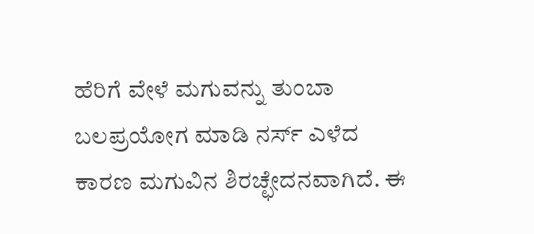ಹೆರಿಗೆ ವೇಳೆ ಮಗುವನ್ನು ತುಂಬಾ ಬಲಪ್ರಯೋಗ ಮಾಡಿ ನರ್ಸ್ ಎಳೆದ ಕಾರಣ ಮಗುವಿನ ಶಿರಚ್ಛೇದನವಾಗಿದೆ. ಈ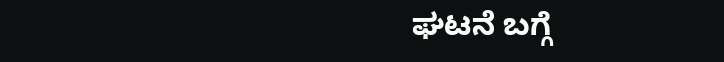ಘಟನೆ ಬಗ್ಗೆ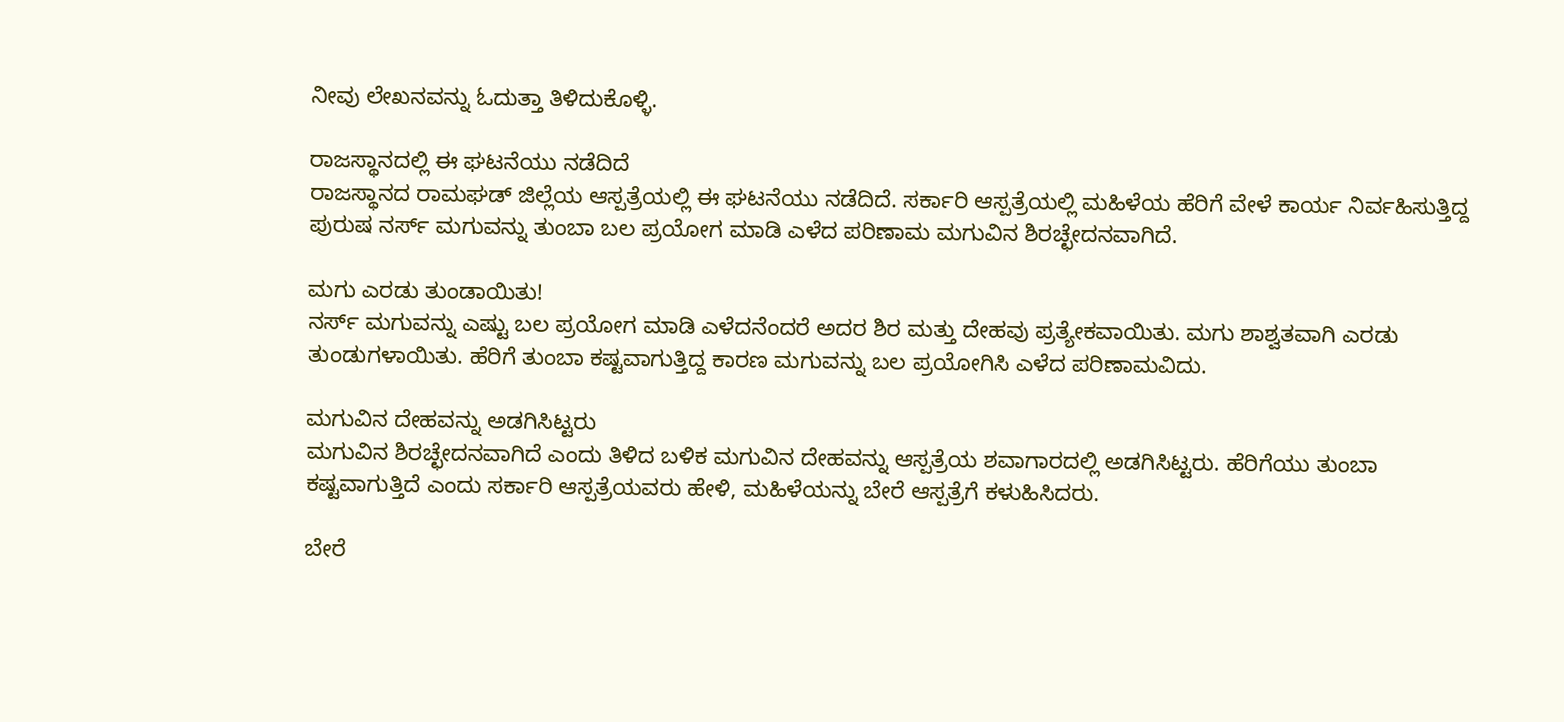ನೀವು ಲೇಖನವನ್ನು ಓದುತ್ತಾ ತಿಳಿದುಕೊಳ್ಳಿ.

ರಾಜಸ್ಥಾನದಲ್ಲಿ ಈ ಘಟನೆಯು ನಡೆದಿದೆ
ರಾಜಸ್ಥಾನದ ರಾಮಘಡ್ ಜಿಲ್ಲೆಯ ಆಸ್ಪತ್ರೆಯಲ್ಲಿ ಈ ಘಟನೆಯು ನಡೆದಿದೆ. ಸರ್ಕಾರಿ ಆಸ್ಪತ್ರೆಯಲ್ಲಿ ಮಹಿಳೆಯ ಹೆರಿಗೆ ವೇಳೆ ಕಾರ್ಯ ನಿರ್ವಹಿಸುತ್ತಿದ್ದ ಪುರುಷ ನರ್ಸ್ ಮಗುವನ್ನು ತುಂಬಾ ಬಲ ಪ್ರಯೋಗ ಮಾಡಿ ಎಳೆದ ಪರಿಣಾಮ ಮಗುವಿನ ಶಿರಚ್ಛೇದನವಾಗಿದೆ.

ಮಗು ಎರಡು ತುಂಡಾಯಿತು!
ನರ್ಸ್ ಮಗುವನ್ನು ಎಷ್ಟು ಬಲ ಪ್ರಯೋಗ ಮಾಡಿ ಎಳೆದನೆಂದರೆ ಅದರ ಶಿರ ಮತ್ತು ದೇಹವು ಪ್ರತ್ಯೇಕವಾಯಿತು. ಮಗು ಶಾಶ್ವತವಾಗಿ ಎರಡು ತುಂಡುಗಳಾಯಿತು. ಹೆರಿಗೆ ತುಂಬಾ ಕಷ್ಟವಾಗುತ್ತಿದ್ದ ಕಾರಣ ಮಗುವನ್ನು ಬಲ ಪ್ರಯೋಗಿಸಿ ಎಳೆದ ಪರಿಣಾಮವಿದು.

ಮಗುವಿನ ದೇಹವನ್ನು ಅಡಗಿಸಿಟ್ಟರು
ಮಗುವಿನ ಶಿರಚ್ಛೇದನವಾಗಿದೆ ಎಂದು ತಿಳಿದ ಬಳಿಕ ಮಗುವಿನ ದೇಹವನ್ನು ಆಸ್ಪತ್ರೆಯ ಶವಾಗಾರದಲ್ಲಿ ಅಡಗಿಸಿಟ್ಟರು. ಹೆರಿಗೆಯು ತುಂಬಾ ಕಷ್ಟವಾಗುತ್ತಿದೆ ಎಂದು ಸರ್ಕಾರಿ ಆಸ್ಪತ್ರೆಯವರು ಹೇಳಿ, ಮಹಿಳೆಯನ್ನು ಬೇರೆ ಆಸ್ಪತ್ರೆಗೆ ಕಳುಹಿಸಿದರು.

ಬೇರೆ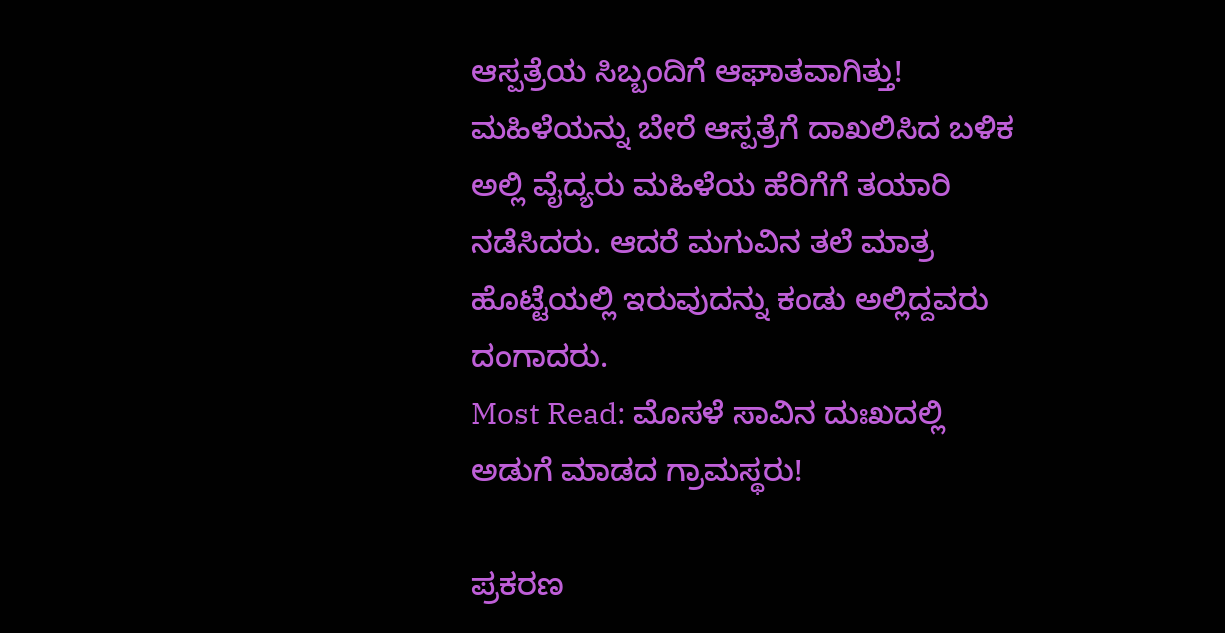ಆಸ್ಪತ್ರೆಯ ಸಿಬ್ಬಂದಿಗೆ ಆಘಾತವಾಗಿತ್ತು!
ಮಹಿಳೆಯನ್ನು ಬೇರೆ ಆಸ್ಪತ್ರೆಗೆ ದಾಖಲಿಸಿದ ಬಳಿಕ ಅಲ್ಲಿ ವೈದ್ಯರು ಮಹಿಳೆಯ ಹೆರಿಗೆಗೆ ತಯಾರಿ ನಡೆಸಿದರು. ಆದರೆ ಮಗುವಿನ ತಲೆ ಮಾತ್ರ ಹೊಟ್ಟೆಯಲ್ಲಿ ಇರುವುದನ್ನು ಕಂಡು ಅಲ್ಲಿದ್ದವರು ದಂಗಾದರು.
Most Read: ಮೊಸಳೆ ಸಾವಿನ ದುಃಖದಲ್ಲಿ ಅಡುಗೆ ಮಾಡದ ಗ್ರಾಮಸ್ಥರು!

ಪ್ರಕರಣ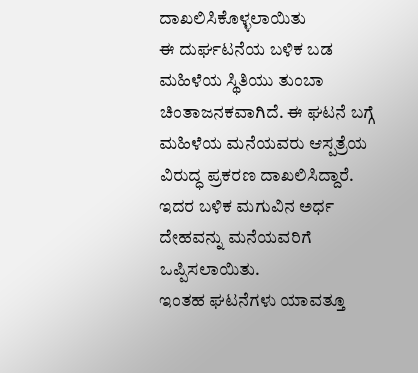ದಾಖಲಿಸಿಕೊಳ್ಳಲಾಯಿತು
ಈ ದುರ್ಘಟನೆಯ ಬಳಿಕ ಬಡ ಮಹಿಳೆಯ ಸ್ಥಿತಿಯು ತುಂಬಾ ಚಿಂತಾಜನಕವಾಗಿದೆ. ಈ ಘಟನೆ ಬಗ್ಗೆ ಮಹಿಳೆಯ ಮನೆಯವರು ಆಸ್ಪತ್ರೆಯ ವಿರುದ್ಧ ಪ್ರಕರಣ ದಾಖಲಿಸಿದ್ದಾರೆ. ಇದರ ಬಳಿಕ ಮಗುವಿನ ಅರ್ಧ ದೇಹವನ್ನು ಮನೆಯವರಿಗೆ ಒಪ್ಪಿಸಲಾಯಿತು.
ಇಂತಹ ಘಟನೆಗಳು ಯಾವತ್ತೂ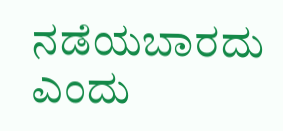ನಡೆಯಬಾರದು ಎಂದು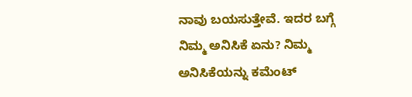ನಾವು ಬಯಸುತ್ತೇವೆ. ಇದರ ಬಗ್ಗೆ ನಿಮ್ಮ ಅನಿಸಿಕೆ ಏನು? ನಿಮ್ಮ ಅನಿಸಿಕೆಯನ್ನು ಕಮೆಂಟ್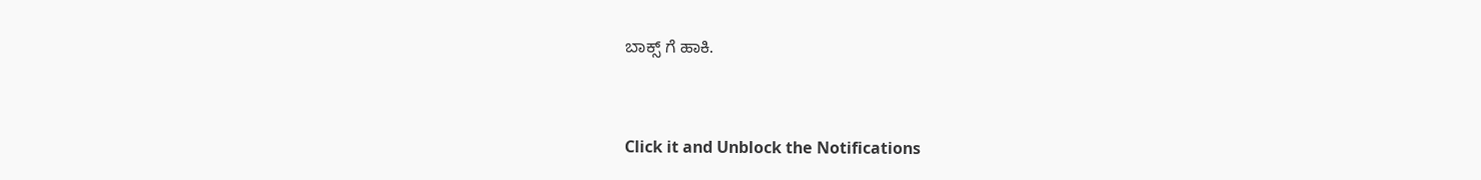ಬಾಕ್ಸ್ ಗೆ ಹಾಕಿ.



Click it and Unblock the Notifications